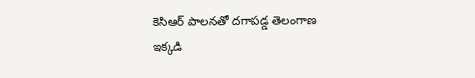కెసిఆర్ పాలనతో దగాపడ్డ తెలంగాణ
ఇక్కడి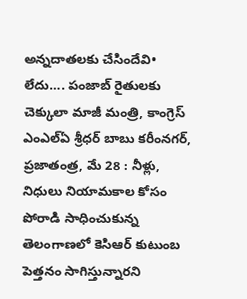అన్నదాతలకు చేసిందేవి• లేదు…. పంజాబ్ రైతులకు చెక్కులా మాజీ మంత్రి, కాంగ్రెస్ ఎంఎల్ఏ శ్రీధర్ బాబు కరీంనగర్, ప్రజాతంత్ర, మే 28 : నీళ్లు, నిధులు నియామకాల కోసం పోరాడి సాధించుకున్న తెలంగాణలో కెసిఆర్ కుటుంబ పెత్తనం సాగిస్తున్నారని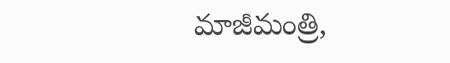మాజీమంత్రి,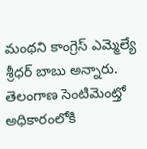మంథని కాంగ్రెస్ ఎమ్మెల్యే శ్రీధర్ బాబు అన్నారు. తెలంగాణ సెంటిమెంట్తో అధికారంలోకి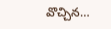వొచ్చిన…